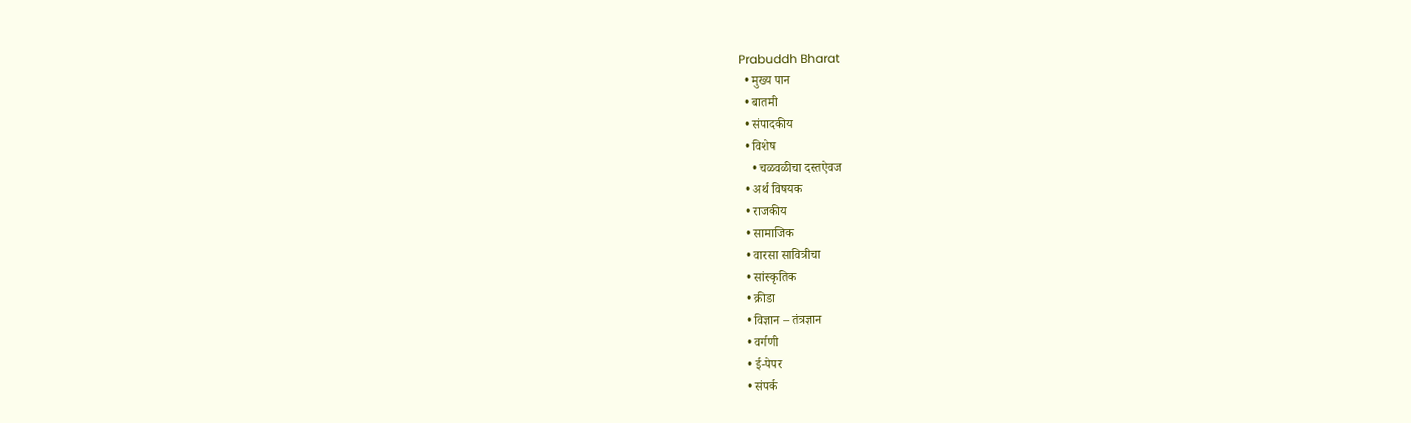Prabuddh Bharat
  • मुख्य पान
  • बातमी
  • संपादकीय
  • विशेष
    • चळवळीचा दस्तऐवज
  • अर्थ विषयक
  • राजकीय
  • सामाजिक
  • वारसा सावित्रीचा
  • सांस्कृतिक
  • क्रीडा
  • विज्ञान – तंत्रज्ञान
  • वर्गणी
  • ई-पेपर
  • संपर्क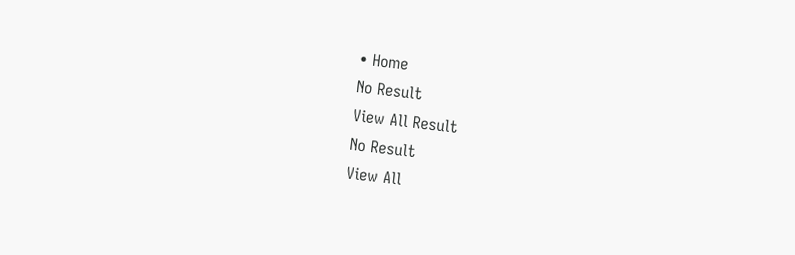• Home
No Result
View All Result
No Result
View All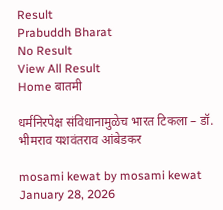Result
Prabuddh Bharat
No Result
View All Result
Home बातमी

धर्मनिरपेक्ष संविधानामुळेच भारत टिकला – डॉ. भीमराव यशवंतराव आंबेडकर

mosami kewat by mosami kewat
January 28, 2026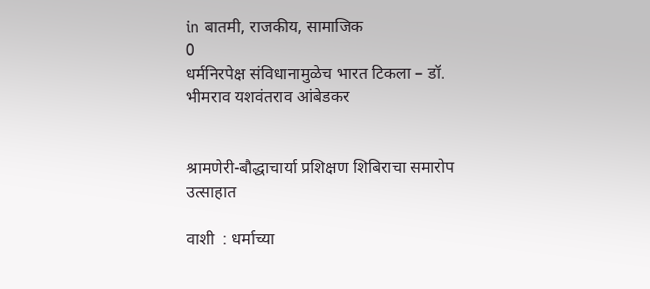in बातमी, राजकीय, सामाजिक
0
धर्मनिरपेक्ष संविधानामुळेच भारत टिकला – डॉ. भीमराव यशवंतराव आंबेडकर


श्रामणेरी-बौद्धाचार्या प्रशिक्षण शिबिराचा समारोप उत्साहात

वाशी  : धर्माच्या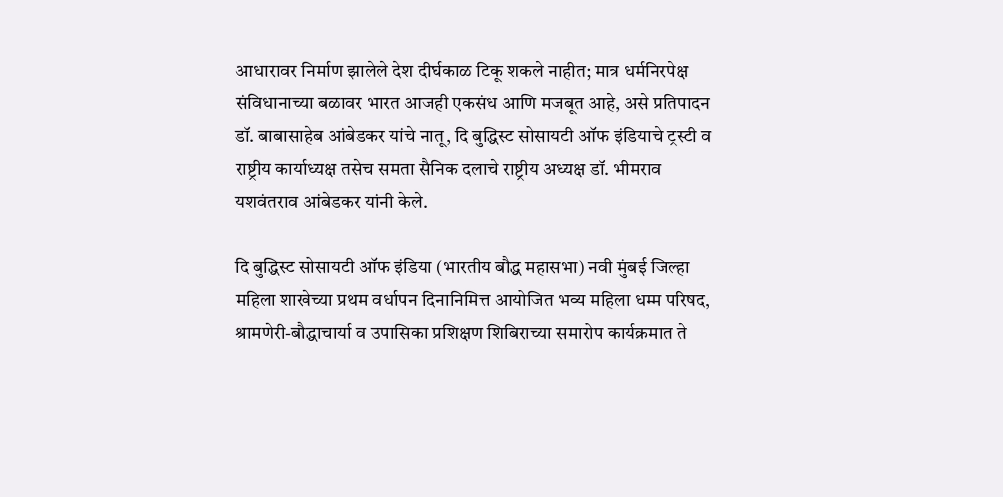आधारावर निर्माण झालेले देश दीर्घकाळ टिकू शकले नाहीत; मात्र धर्मनिरपेक्ष संविधानाच्या बळावर भारत आजही एकसंध आणि मजबूत आहे, असे प्रतिपादन डॉ. बाबासाहेब आंबेडकर यांचे नातू, दि बुद्धिस्ट सोसायटी ऑफ इंडियाचे ट्रस्टी व राष्ट्रीय कार्याध्यक्ष तसेच समता सैनिक दलाचे राष्ट्रीय अध्यक्ष डॉ. भीमराव यशवंतराव आंबेडकर यांनी केले.

दि बुद्धिस्ट सोसायटी ऑफ इंडिया (भारतीय बौद्ध महासभा) नवी मुंबई जिल्हा महिला शाखेच्या प्रथम वर्धापन दिनानिमित्त आयोजित भव्य महिला धम्म परिषद, श्रामणेरी-बौद्धाचार्या व उपासिका प्रशिक्षण शिबिराच्या समारोप कार्यक्रमात ते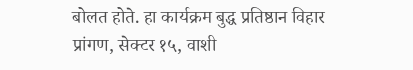बोलत होते. हा कार्यक्रम बुद्ध प्रतिष्ठान विहार प्रांगण, सेक्टर १५, वाशी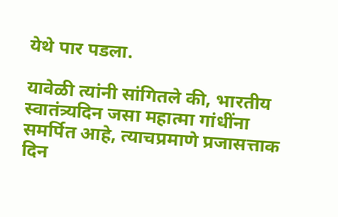येथे पार पडला.

यावेळी त्यांनी सांगितले की, भारतीय स्वातंत्र्यदिन जसा महात्मा गांधींना समर्पित आहे, त्याचप्रमाणे प्रजासत्ताक दिन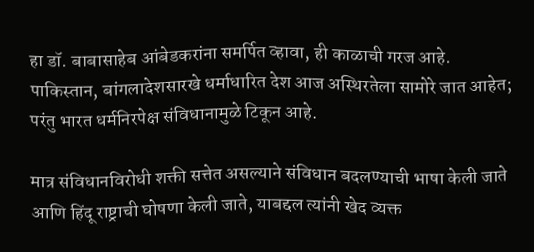हा डॉ. बाबासाहेब आंबेडकरांना समर्पित व्हावा, ही काळाची गरज आहे. पाकिस्तान, बांगलादेशसारखे धर्माधारित देश आज अस्थिरतेला सामोरे जात आहेत; परंतु भारत धर्मनिरपेक्ष संविधानामुळे टिकून आहे.

मात्र संविधानविरोधी शक्ती सत्तेत असल्याने संविधान बदलण्याची भाषा केली जाते आणि हिंदू राष्ट्राची घोषणा केली जाते, याबद्दल त्यांनी खेद व्यक्त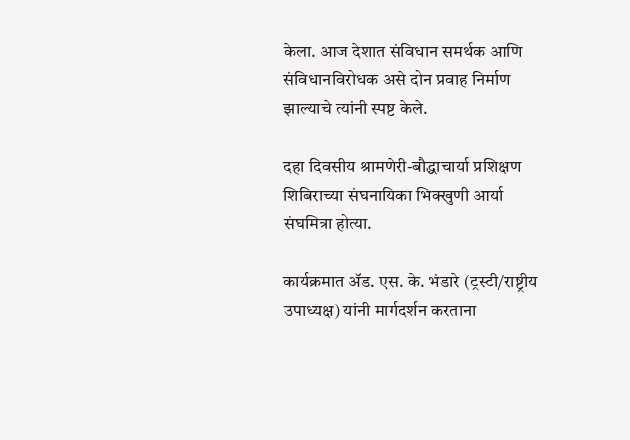केला. आज देशात संविधान समर्थक आणि संविधानविरोधक असे दोन प्रवाह निर्माण झाल्याचे त्यांनी स्पष्ट केले.

दहा दिवसीय श्रामणेरी-बौद्धाचार्या प्रशिक्षण शिबिराच्या संघनायिका भिक्खुणी आर्या संघमित्रा होत्या.

कार्यक्रमात ॲड. एस. के. भंडारे (ट्रस्टी/राष्ट्रीय उपाध्यक्ष) यांनी मार्गदर्शन करताना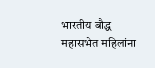भारतीय बौद्ध महासभेत महिलांना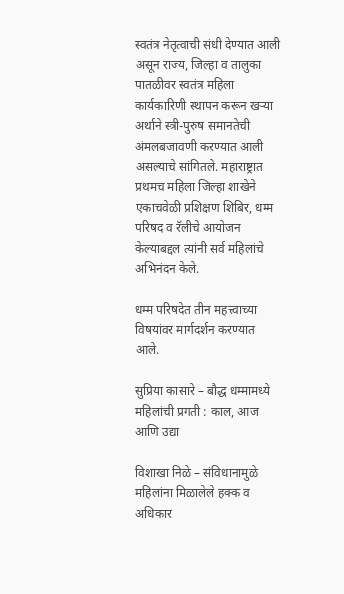स्वतंत्र नेतृत्वाची संधी देण्यात आली असून राज्य, जिल्हा व तालुका पातळीवर स्वतंत्र महिला कार्यकारिणी स्थापन करून खऱ्या अर्थाने स्त्री-पुरुष समानतेची अंमलबजावणी करण्यात आली असल्याचे सांगितले. महाराष्ट्रात प्रथमच महिला जिल्हा शाखेने एकाचवेळी प्रशिक्षण शिबिर, धम्म परिषद व रॅलीचे आयोजन केल्याबद्दल त्यांनी सर्व महिलांचे अभिनंदन केले.

धम्म परिषदेत तीन महत्त्वाच्या विषयांवर मार्गदर्शन करण्यात आले.

सुप्रिया कासारे – बौद्ध धम्मामध्ये महिलांची प्रगती : काल, आज आणि उद्या

विशाखा निळे – संविधानामुळे महिलांना मिळालेले हक्क व अधिकार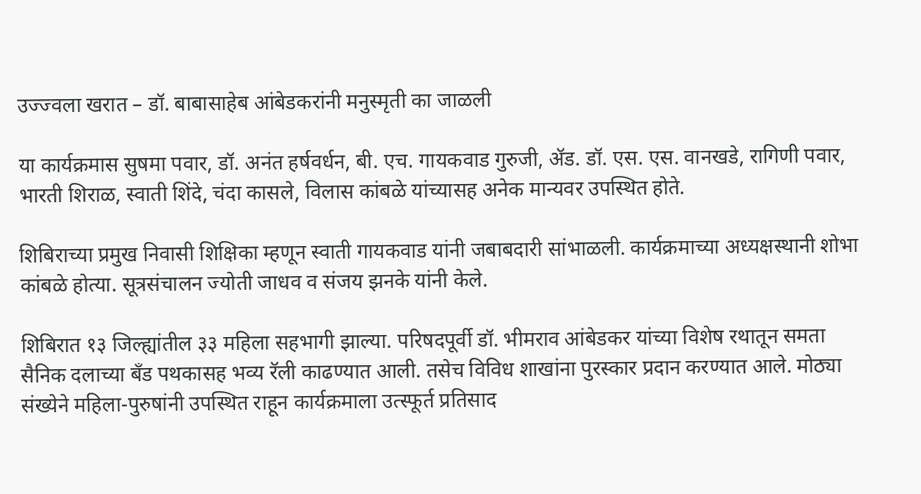उज्ज्वला खरात – डॉ. बाबासाहेब आंबेडकरांनी मनुस्मृती का जाळली

या कार्यक्रमास सुषमा पवार, डॉ. अनंत हर्षवर्धन, बी. एच. गायकवाड गुरुजी, ॲड. डॉ. एस. एस. वानखडे, रागिणी पवार, भारती शिराळ, स्वाती शिंदे, चंदा कासले, विलास कांबळे यांच्यासह अनेक मान्यवर उपस्थित होते.

शिबिराच्या प्रमुख निवासी शिक्षिका म्हणून स्वाती गायकवाड यांनी जबाबदारी सांभाळली. कार्यक्रमाच्या अध्यक्षस्थानी शोभा कांबळे होत्या. सूत्रसंचालन ज्योती जाधव व संजय झनके यांनी केले.

शिबिरात १३ जिल्ह्यांतील ३३ महिला सहभागी झाल्या. परिषदपूर्वी डॉ. भीमराव आंबेडकर यांच्या विशेष रथातून समता सैनिक दलाच्या बँड पथकासह भव्य रॅली काढण्यात आली. तसेच विविध शाखांना पुरस्कार प्रदान करण्यात आले. मोठ्या संख्येने महिला-पुरुषांनी उपस्थित राहून कार्यक्रमाला उत्स्फूर्त प्रतिसाद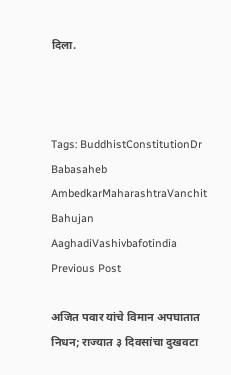दिला.



Tags: BuddhistConstitutionDr Babasaheb AmbedkarMaharashtraVanchit Bahujan AaghadiVashivbafotindia
Previous Post

अजित पवार यांचे विमान अपघातात निधन; राज्यात ३ दिवसांचा दुखवटा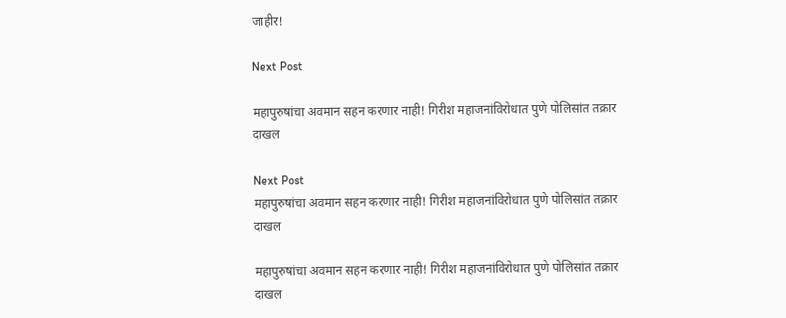जाहीर!

Next Post

महापुरुषांचा अवमान सहन करणार नाही! गिरीश महाजनांविरोधात पुणे पोलिसांत तक्रार दाखल

Next Post
महापुरुषांचा अवमान सहन करणार नाही! गिरीश महाजनांविरोधात पुणे पोलिसांत तक्रार दाखल

महापुरुषांचा अवमान सहन करणार नाही! गिरीश महाजनांविरोधात पुणे पोलिसांत तक्रार दाखल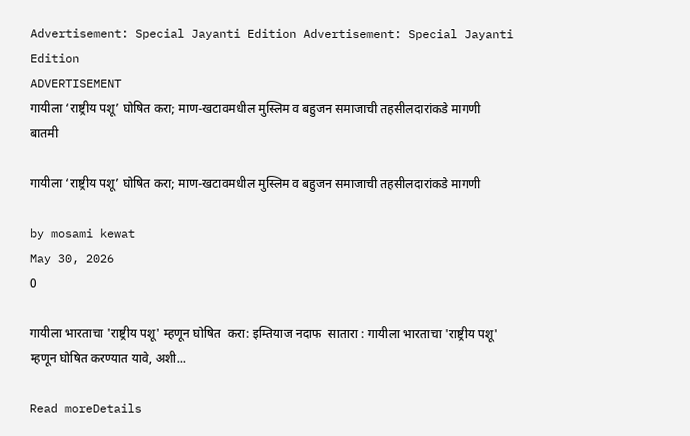Advertisement: Special Jayanti Edition Advertisement: Special Jayanti Edition
ADVERTISEMENT
गायीला ‘राष्ट्रीय पशू’ घोषित करा; माण-खटावमधील मुस्लिम व बहुजन समाजाची तहसीलदारांकडे मागणी
बातमी

गायीला ‘राष्ट्रीय पशू’ घोषित करा; माण-खटावमधील मुस्लिम व बहुजन समाजाची तहसीलदारांकडे मागणी

by mosami kewat
May 30, 2026
0

गायीला भारताचा 'राष्ट्रीय पशू' म्हणून घोषित  करा: इम्तियाज नदाफ  सातारा : गायीला भारताचा 'राष्ट्रीय पशू' म्हणून घोषित करण्यात यावे, अशी...

Read moreDetails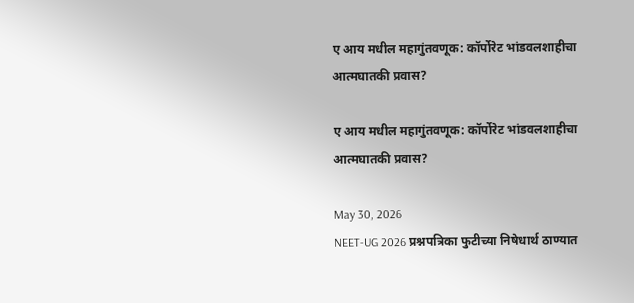ए आय मधील महागुंतवणूक: कॉर्पोरेट भांडवलशाहीचा आत्मघातकी प्रवास?

ए आय मधील महागुंतवणूक: कॉर्पोरेट भांडवलशाहीचा आत्मघातकी प्रवास?

May 30, 2026
NEET-UG 2026 प्रश्नपत्रिका फुटीच्या निषेधार्थ ठाण्यात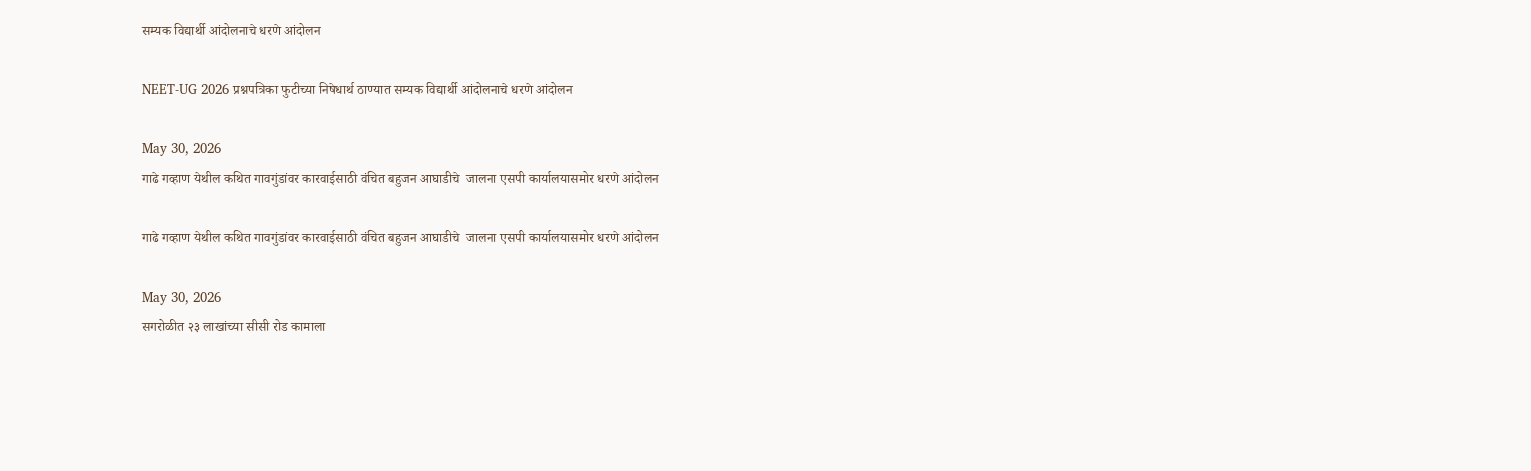सम्यक विद्यार्थी आंदोलनाचे धरणे आंदोलन

NEET-UG 2026 प्रश्नपत्रिका फुटीच्या निषेधार्थ ठाण्यात सम्यक विद्यार्थी आंदोलनाचे धरणे आंदोलन

May 30, 2026
गाढे गव्हाण येथील कथित गावगुंडांवर कारवाईसाठी वंचित बहुजन आघाडीचे  जालना एसपी कार्यालयासमोर धरणे आंदोलन

गाढे गव्हाण येथील कथित गावगुंडांवर कारवाईसाठी वंचित बहुजन आघाडीचे  जालना एसपी कार्यालयासमोर धरणे आंदोलन

May 30, 2026
सगरोळीत २३ लाखांच्या सीसी रोड कामाला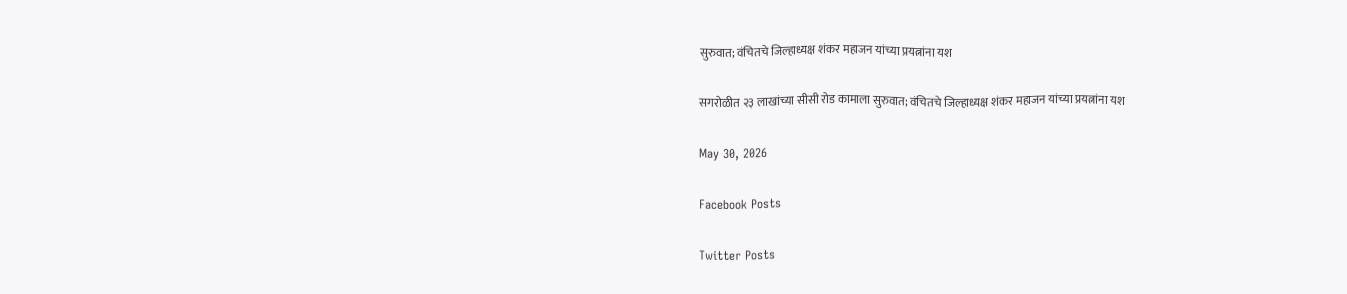सुरुवात; वंचितचे जिल्हाध्यक्ष शंकर महाजन यांच्या प्रयत्नांना यश

सगरोळीत २३ लाखांच्या सीसी रोड कामाला सुरुवात; वंचितचे जिल्हाध्यक्ष शंकर महाजन यांच्या प्रयत्नांना यश

May 30, 2026

Facebook Posts

Twitter Posts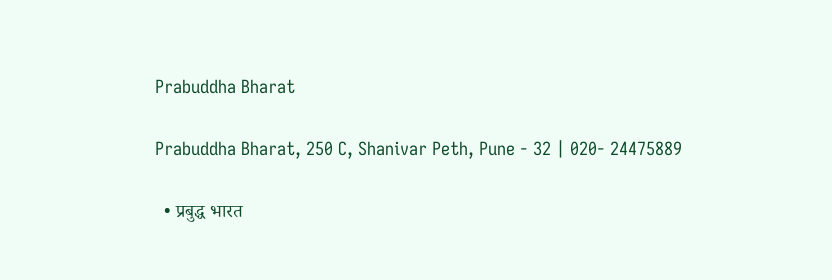Prabuddha Bharat

Prabuddha Bharat, 250 C, Shanivar Peth, Pune - 32 | 020- 24475889

  • प्रबुद्ध भारत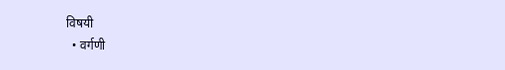विषयी
  • वर्गणी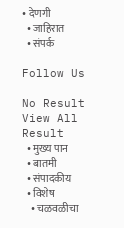• देणगी
  • जाहिरात
  • संपर्क

Follow Us

No Result
View All Result
  • मुख्य पान
  • बातमी
  • संपादकीय
  • विशेष
    • चळवळीचा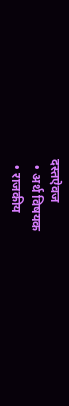दस्तऐवज
  • अर्थ विषयक
  • राजकीय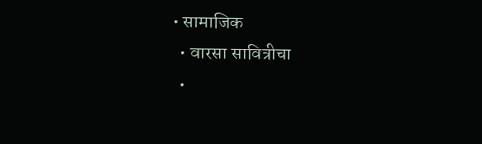• सामाजिक
  • वारसा सावित्रीचा
  •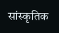सांस्कृतिक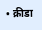• क्रीडा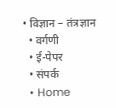• विज्ञान – तंत्रज्ञान
  • वर्गणी
  • ई-पेपर
  • संपर्क
  • Home